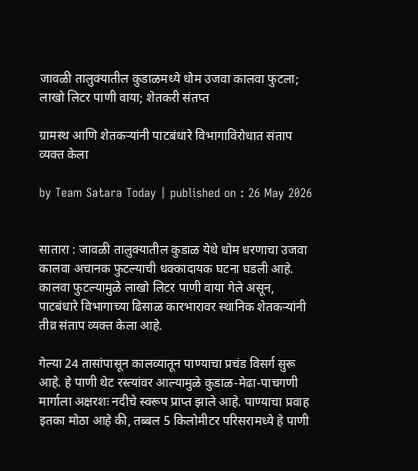जावळी तालुक्यातील कुडाळमध्ये धोम उजवा कालवा फुटला; लाखो लिटर पाणी वाया; शेतकरी संतप्त

ग्रामस्थ आणि शेतकर्‍यांनी पाटबंधारे विभागाविरोधात संताप व्यक्त केला

by Team Satara Today | published on : 26 May 2026


सातारा : जावळी तालुक्यातील कुडाळ येथे धोम धरणाचा उजवा कालवा अचानक फुटल्याची धक्कादायक घटना घडली आहे. कालवा फुटल्यामुळे लाखो लिटर पाणी वाया गेले असून, पाटबंधारे विभागाच्या ढिसाळ कारभारावर स्थानिक शेतकर्‍यांनी तीव्र संताप व्यक्त केला आहे.

गेल्या 24 तासांपासून कालव्यातून पाण्याचा प्रचंड विसर्ग सुरू आहे. हे पाणी थेट रस्त्यांवर आल्यामुळे कुडाळ-मेढा-पाचगणी मार्गाला अक्षरशः नदीचे स्वरूप प्राप्त झाले आहे. पाण्याचा प्रवाह इतका मोठा आहे की, तब्बल 5 किलोमीटर परिसरामध्ये हे पाणी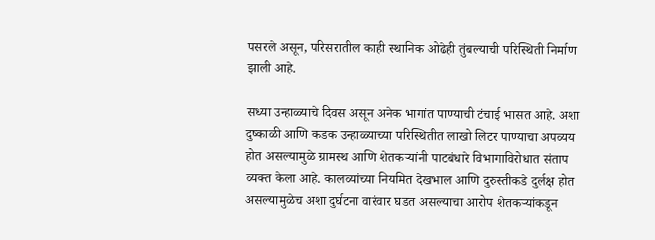पसरले असून, परिसरातील काही स्थानिक ओढेही तुंबल्याची परिस्थिती निर्माण झाली आहे.

सध्या उन्हाळ्याचे दिवस असून अनेक भागांत पाण्याची टंचाई भासत आहे. अशा दुष्काळी आणि कडक उन्हाळ्याच्या परिस्थितीत लाखो लिटर पाण्याचा अपव्यय होत असल्यामुळे ग्रामस्थ आणि शेतकर्‍यांनी पाटबंधारे विभागाविरोधात संताप व्यक्त केला आहे. कालव्यांच्या नियमित देखभाल आणि दुरुस्तीकडे दुर्लक्ष होत असल्यामुळेच अशा दुर्घटना वारंवार घडत असल्याचा आरोप शेतकर्‍यांकडून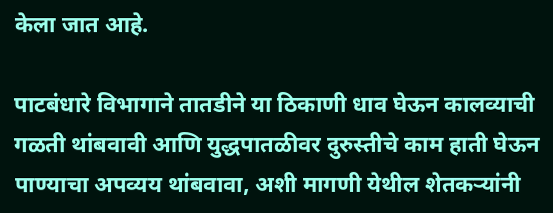केला जात आहे.

पाटबंधारे विभागाने तातडीने या ठिकाणी धाव घेऊन कालव्याची गळती थांबवावी आणि युद्धपातळीवर दुरुस्तीचे काम हाती घेऊन पाण्याचा अपव्यय थांबवावा, अशी मागणी येथील शेतकर्‍यांनी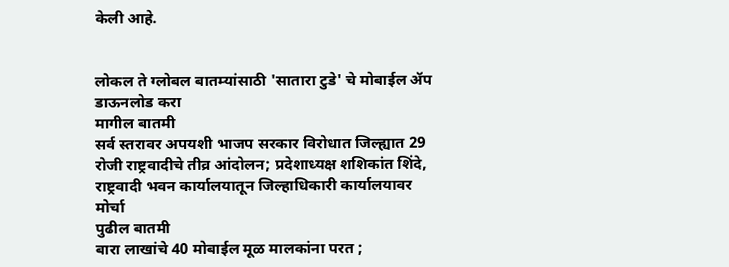केली आहे.


लोकल ते ग्लोबल बातम्यांसाठी 'सातारा टुडे' चे मोबाईल ॲप डाऊनलोड करा
मागील बातमी
सर्व स्तरावर अपयशी भाजप सरकार विरोधात जिल्ह्यात 29 रोजी राष्ट्रवादीचे तीव्र आंदोलन; प्रदेशाध्यक्ष शशिकांत शिंदे, राष्ट्रवादी भवन कार्यालयातून जिल्हाधिकारी कार्यालयावर मोर्चा
पुढील बातमी
बारा लाखांचे 40 मोबाईल मूळ मालकांना परत ;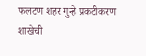फलटण शहर गुन्हे प्रकटीकरण शाखेची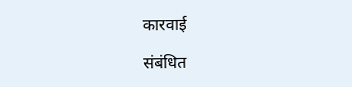कारवाई

संबंधित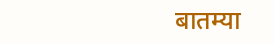बातम्या